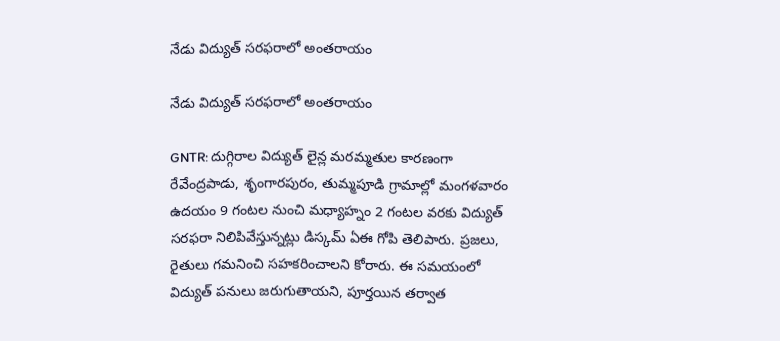నేడు విద్యుత్ సరఫరాలో అంతరాయం

నేడు విద్యుత్ సరఫరాలో అంతరాయం

GNTR: దుగ్గిరాల విద్యుత్ లైన్ల మరమ్మతుల కారణంగా రేవేంద్రపాడు, శృంగారపురం, తుమ్మపూడి గ్రామాల్లో మంగళవారం ఉదయం 9 గంటల నుంచి మధ్యాహ్నం 2 గంటల వరకు విద్యుత్ సరఫరా నిలిపివేస్తున్నట్లు డిస్కమ్ ఏఈ గోపి తెలిపారు. ప్రజలు, రైతులు గమనించి సహకరించాలని కోరారు. ఈ సమయంలో విద్యుత్ పనులు జరుగుతాయని, పూర్తయిన తర్వాత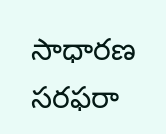సాధారణ సరఫరా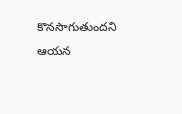కొనసాగుతుందని ఆయన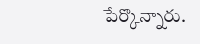పేర్కొన్నారు.